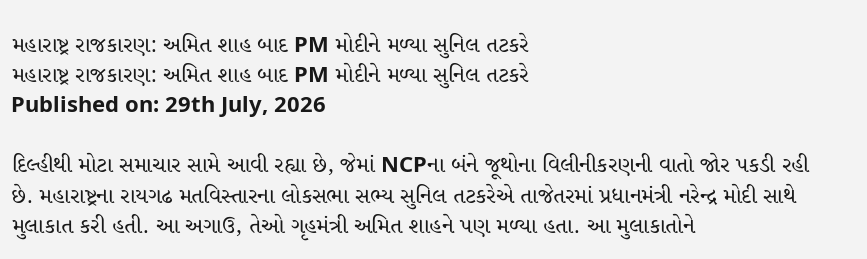મહારાષ્ટ્ર રાજકારણ: અમિત શાહ બાદ PM મોદીને મળ્યા સુનિલ તટકરે
મહારાષ્ટ્ર રાજકારણ: અમિત શાહ બાદ PM મોદીને મળ્યા સુનિલ તટકરે
Published on: 29th July, 2026

દિલ્હીથી મોટા સમાચાર સામે આવી રહ્યા છે, જેમાં NCPના બંને જૂથોના વિલીનીકરણની વાતો જોર પકડી રહી છે. મહારાષ્ટ્રના રાયગઢ મતવિસ્તારના લોકસભા સભ્ય સુનિલ તટકરેએ તાજેતરમાં પ્રધાનમંત્રી નરેન્દ્ર મોદી સાથે મુલાકાત કરી હતી. આ અગાઉ, તેઓ ગૃહમંત્રી અમિત શાહને પણ મળ્યા હતા. આ મુલાકાતોને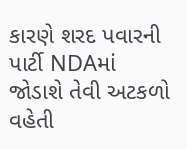કારણે શરદ પવારની પાર્ટી NDAમાં જોડાશે તેવી અટકળો વહેતી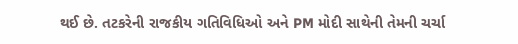થઈ છે. તટકરેની રાજકીય ગતિવિધિઓ અને PM મોદી સાથેની તેમની ચર્ચા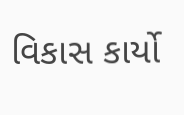વિકાસ કાર્યો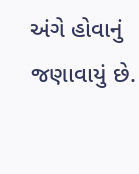અંગે હોવાનું જણાવાયું છે.